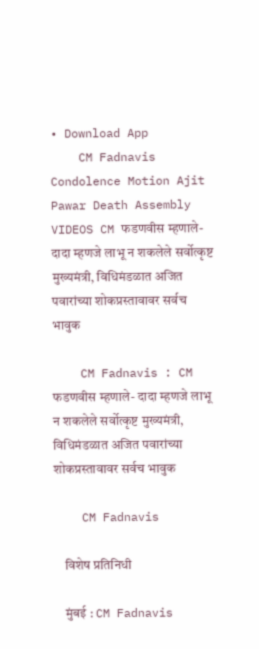• Download App
    CM Fadnavis Condolence Motion Ajit Pawar Death Assembly VIDEOS CM फडणवीस म्हणाले- दादा म्हणजे लाभू न शकलेले सर्वोत्कृष्ट मुख्यमंत्री, विधिमंडळात अजित पवारांच्या शोकप्रस्तावावर सर्वच भावुक

    CM Fadnavis : CM फडणवीस म्हणाले- दादा म्हणजे लाभू न शकलेले सर्वोत्कृष्ट मुख्यमंत्री, विधिमंडळात अजित पवारांच्या शोकप्रस्तावावर सर्वच भावुक

    CM Fadnavis

    विशेष प्रतिनिधी

    मुंबई : CM Fadnavis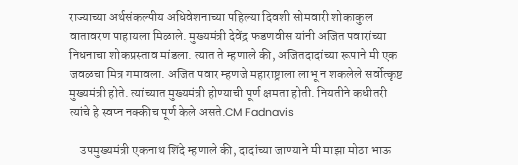राज्याच्या अर्थसंकल्पीय अधिवेशनाच्या पहिल्या दिवशी सोमवारी शोकाकुल वातावरण पाहायला मिळाले. मुख्यमंत्री देवेंद्र फडणवीस यांनी अजित पवारांच्या निधनाचा शोकप्रस्ताव मांडला. त्यात ते म्हणाले की, अजितदादांच्या रूपाने मी एक जवळचा मित्र गमावला. अजित पवार म्हणजे महाराष्ट्राला लाभू न शकलेले सर्वोत्कृष्ट मुख्यमंत्री होते. त्यांच्यात मुख्यमंत्री होण्याची पूर्ण क्षमता होती. नियतीने कधीतरी त्यांचे हे स्वप्न नक्कीच पूर्ण केले असते.CM Fadnavis

    उपमुख्यमंत्री एकनाथ शिंदे म्हणाले की, दादांच्या जाण्याने मी माझा मोठा भाऊ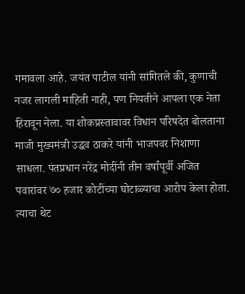गमावला आहे. जयंत पाटील यांनी सांगितले की, कुणाची नजर लागली माहिती नाही, पण नियतीने आपला एक नेता हिरावून नेला. या शोकप्रस्तावावर विधान परिषदेत बोलताना माजी मुख्यमंत्री उद्धव ठाकरे यांनी भाजपवर निशाणा साधला. पंतप्रधान नरेंद्र मोदींनी तीन वर्षांपूर्वी अजित पवारांवर ७० हजार कोटींच्या घोटाळ्याचा आरोप केला होता. त्याचा थेट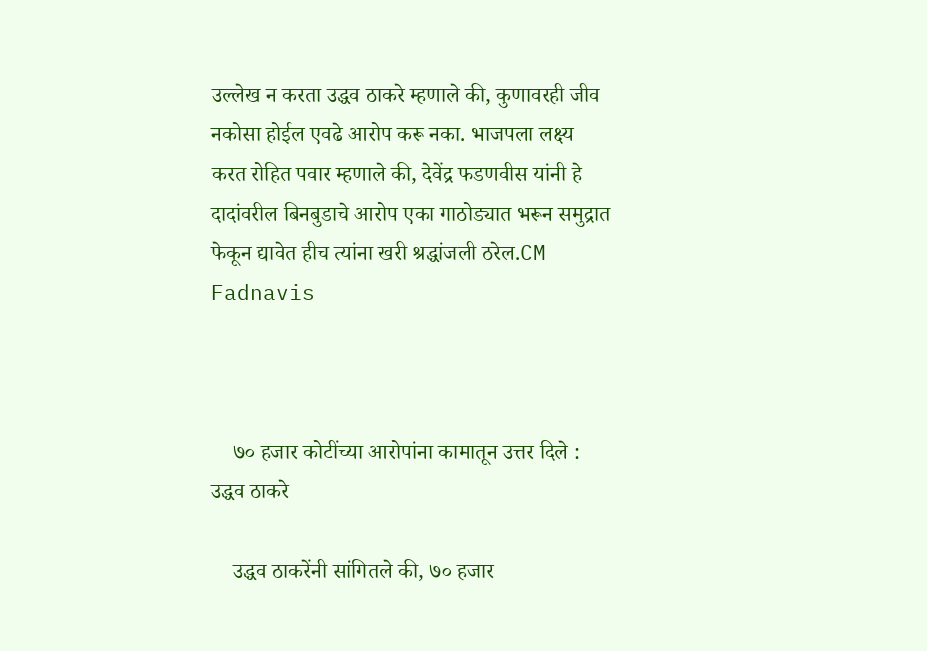उल्लेख न करता उद्धव ठाकरे म्हणाले की, कुणावरही जीव नकोसा होईल एवढे आरोप करू नका. भाजपला लक्ष्य करत रोहित पवार म्हणाले की, देवेंद्र फडणवीस यांनी हे दादांवरील बिनबुडाचे आरोप एका गाठोड्यात भरून समुद्रात फेकून द्यावेत हीच त्यांना खरी श्रद्धांजली ठरेल.CM Fadnavis



    ७० हजार कोटींच्या आरोपांना कामातून उत्तर दिले : उद्धव ठाकरे

    उद्धव ठाकरेंनी सांगितले की, ७० हजार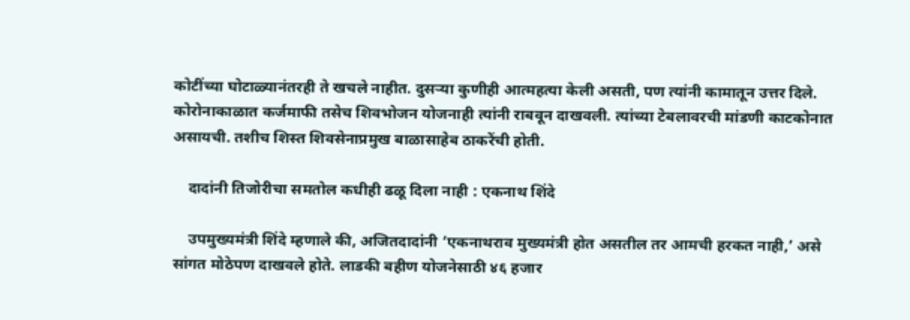कोटींच्या घोटाळ्यानंतरही ते खचले नाहीत. दुसऱ्या कुणीही आत्महत्या केली असती, पण त्यांनी कामातून उत्तर दिले. कोरोनाकाळात कर्जमाफी तसेच शिवभोजन योजनाही त्यांनी राबवून दाखवली. त्यांच्या टेबलावरची मांडणी काटकोनात असायची. तशीच शिस्त शिवसेनाप्रमुख बाळासाहेब ठाकरेंची होती.

    दादांनी तिजोरीचा समतोल कधीही ढळू दिला नाही : एकनाथ शिंदे

    उपमुख्यमंत्री शिंदे म्हणाले की, अजितदादांनी ‘एकनाथराव मुख्यमंत्री होत असतील तर आमची हरकत नाही,’ असे सांगत मोठेपण दाखवले होते. लाडकी बहीण योजनेसाठी ४६ हजार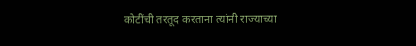कोटींची तरतूद करताना त्यांनी राज्याच्या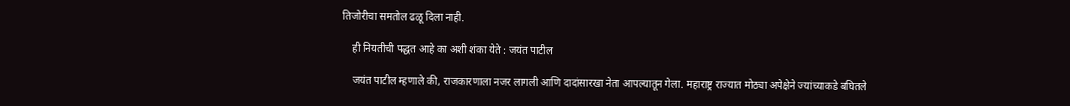तिजोरीचा समतोल ढळू दिला नाही.

    ही नियतीची पद्धत आहे का अशी शंका येते : जयंत पाटील

    जयंत पाटील म्हणाले की, राजकारणाला नजर लागली आणि दादांसारखा नेता आपल्यातून गेला. महाराष्ट्र राज्यात मोठ्या अपेक्षेने ज्यांच्याकडे बघितले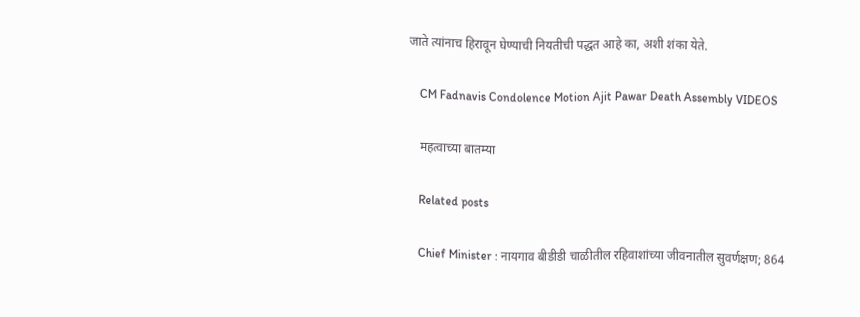जाते त्यांनाच हिरावून घेण्याची नियतीची पद्धत आहे का, अशी शंका येते.

    CM Fadnavis Condolence Motion Ajit Pawar Death Assembly VIDEOS

    महत्वाच्या बातम्या

    Related posts

    Chief Minister : नायगाव बीडीडी चाळीतील रहिवाशांच्या जीवनातील सुवर्णक्षण; 864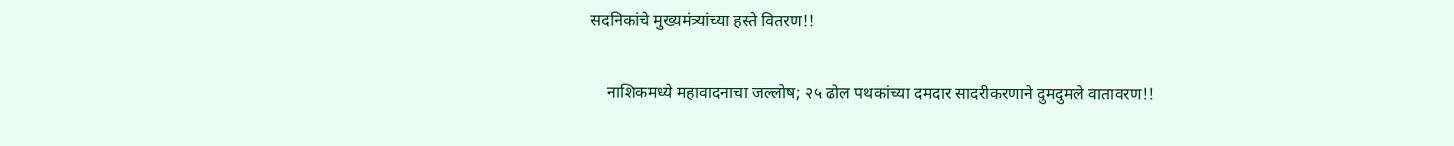सदनिकांचे मुख्यमंत्र्यांच्या हस्ते वितरण!!

    नाशिकमध्ये महावादनाचा जल्लोष; २५ ढोल पथकांच्या दमदार सादरीकरणाने दुमदुमले वातावरण!!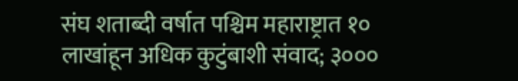संघ शताब्दी वर्षात पश्चिम महाराष्ट्रात १० लाखांहून अधिक कुटुंबाशी संवाद; ३०००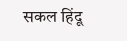सकल हिंदू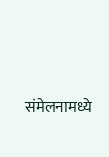संमेलनामध्ये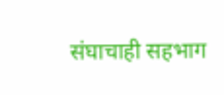संघाचाही सहभाग